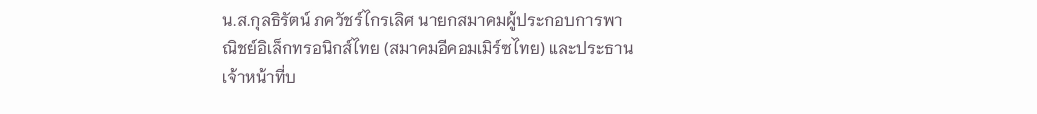น.ส.กุลธิรัตน์ ภควัชร์ไกรเลิศ นายกสมาคมผู้ประกอบการพาณิชย์อิเล็กทรอนิกส์ไทย (สมาคมอีคอมเมิร์ซไทย) และประธานเจ้าหน้าที่บ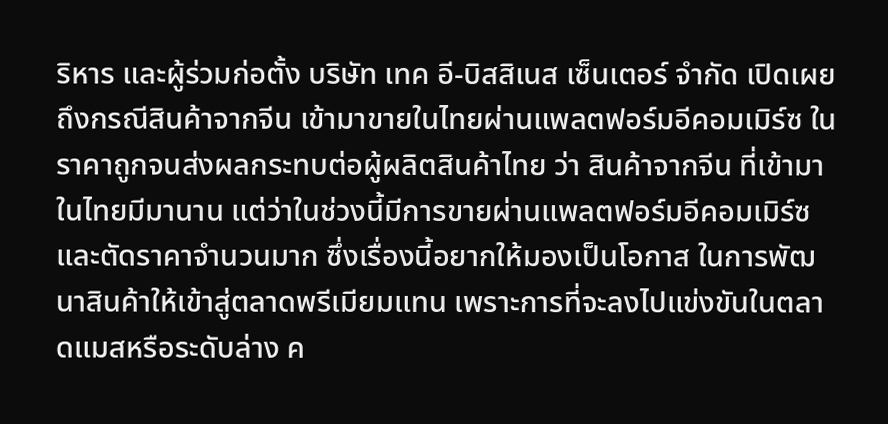ริหาร และผู้ร่วมก่อตั้ง บริษัท เทค อี-บิสสิเนส เซ็นเตอร์ จำกัด เปิดเผยถึงกรณีสินค้าจากจีน เข้ามาขายในไทยผ่านแพลตฟอร์มอีคอมเมิร์ซ ในราคาถูกจนส่งผลกระทบต่อผู้ผลิตสินค้าไทย ว่า สินค้าจากจีน ที่เข้ามาในไทยมีมานาน แต่ว่าในช่วงนี้มีการขายผ่านแพลตฟอร์มอีคอมเมิร์ซและตัดราคาจำนวนมาก ซึ่งเรื่องนี้อยากให้มองเป็นโอกาส ในการพัฒนาสินค้าให้เข้าสู่ตลาดพรีเมียมแทน เพราะการที่จะลงไปแข่งขันในตลาดแมสหรือระดับล่าง ค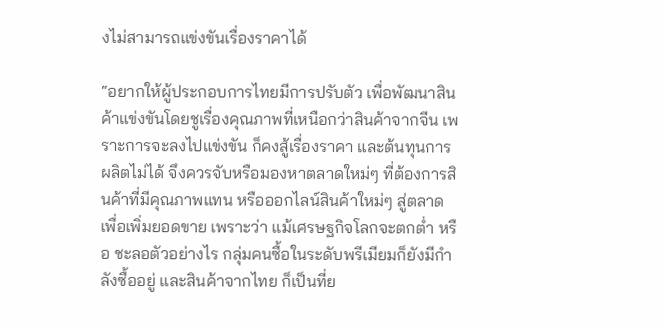งไม่สามารถแข่งขันเรื่องราคาได้

“อยากให้ผู้ประกอบการไทยมีการปรับตัว เพื่อพัฒนาสินค้าแข่งขันโดยชูเรื่องคุณภาพที่เหนือกว่าสินค้าจากจีน เพราะการจะลงไปแข่งขัน ก็คงสู้เรื่องราคา และต้นทุนการผลิตไม่ได้ จึงควรจับหรือมองหาตลาดใหม่ๆ ที่ต้องการสินค้าที่มีคุณภาพแทน หรือออกไลน์สินค้าใหม่ๆ สู่ตลาด เพื่อเพิ่มยอดขาย เพราะว่า แม้เศรษฐกิจโลกจะตกต่ำ หรือ ชะลอตัวอย่างไร กลุ่มคนซื้อในระดับพรีเมียมก็ยังมีกำลังซื้ออยู่ และสินค้าจากไทย ก็เป็นที่ย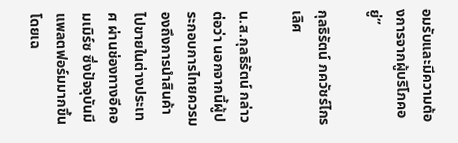อมรับและมีความต้องการจากผู้บริโภคอยู่”

กุลธิรัตน์ ภควัชร์ไกรเลิศ

น.ส.กุลธิรัตน์ กล่าวต่อว่า นอกจากนี้ผู้ประกอบการไทยควรมองถึงการนำสินค้าไปขายในต่างประเทศ ผ่านช่องทางอีคอมเมิร์ซ ซึ่งปัจจุบันมีแพลตฟอร์มมากขึ้น โดยเฉ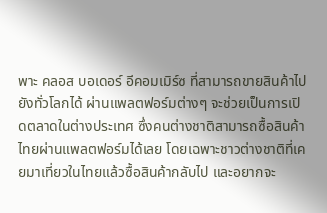พาะ คลอส บอเดอร์ อีคอมเมิร์ซ ที่สามารถขายสินค้าไป ยังทั่วโลกได้ ผ่านแพลตฟอร์มต่างๆ จะช่วยเป็นการเปิดตลาดในต่างประเทศ ซึ่งคนต่างชาติสามารถซื้อสินค้าไทยผ่านแพลตฟอร์มได้เลย โดยเฉพาะชาวต่างชาติที่เคยมาเที่ยวในไทยแล้วซื้อสินค้ากลับไป และอยากจะ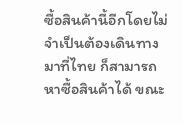ซื้อสินค้านี้อีกโดยไม่จำเป็นต้องเดินทางมาที่ไทย ก็สามารถหาซื้อสินค้าได้ ขณะ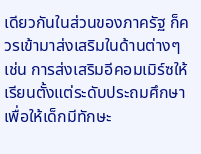เดียวกันในส่วนของภาครัฐ ก็ควรเข้ามาส่งเสริมในด้านต่างๆ เช่น การส่งเสริมอีคอมเมิร์ซให้เรียนตั้งแต่ระดับประถมศึกษา เพื่อให้เด็กมีทักษะ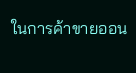ในการค้าขายออน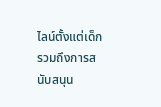ไลน์ตั้งแต่เด็ก รวมถึงการสนับสนุน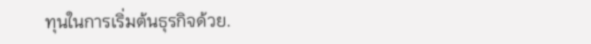ทุนในการเริ่มต้นธุรกิจด้วย.